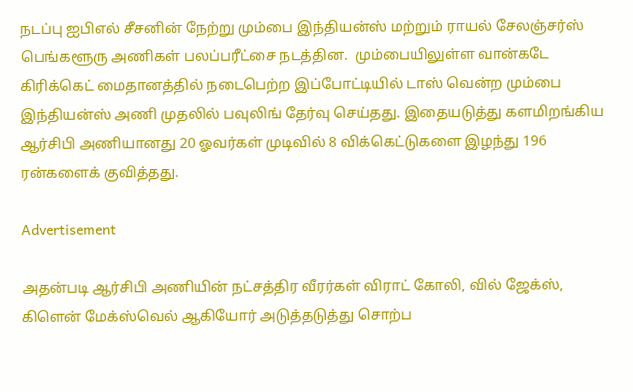நடப்பு ஐபிஎல் சீசனின் நேற்று மும்பை இந்தியன்ஸ் மற்றும் ராயல் சேலஞ்சர்ஸ் பெங்களூரு அணிகள் பலப்பரீட்சை நடத்தின.  மும்பையிலுள்ள வான்கடே கிரிக்கெட் மைதானத்தில் நடைபெற்ற இப்போட்டியில் டாஸ் வென்ற மும்பை இந்தியன்ஸ் அணி முதலில் பவுலிங் தேர்வு செய்தது. இதையடுத்து களமிறங்கிய ஆர்சிபி அணியானது 20 ஓவர்கள் முடிவில் 8 விக்கெட்டுகளை இழந்து 196 ரன்களைக் குவித்தது.

Advertisement

அதன்படி ஆர்சிபி அணியின் நட்சத்திர வீரர்கள் விராட் கோலி, வில் ஜேக்ஸ், கிளென் மேக்ஸ்வெல் ஆகியோர் அடுத்தடுத்து சொற்ப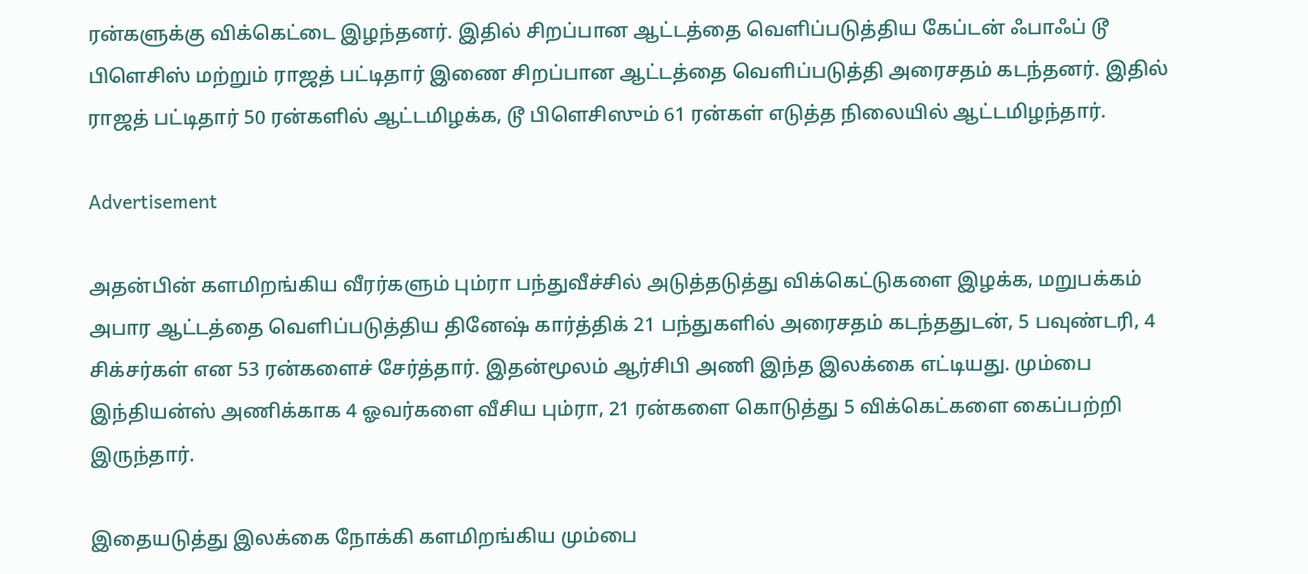ரன்களுக்கு விக்கெட்டை இழந்தனர். இதில் சிறப்பான ஆட்டத்தை வெளிப்படுத்திய கேப்டன் ஃபாஃப் டூ பிளெசிஸ் மற்றும் ராஜத் பட்டிதார் இணை சிறப்பான ஆட்டத்தை வெளிப்படுத்தி அரைசதம் கடந்தனர். இதில் ராஜத் பட்டிதார் 50 ரன்களில் ஆட்டமிழக்க, டூ பிளெசிஸும் 61 ரன்கள் எடுத்த நிலையில் ஆட்டமிழந்தார்.

Advertisement

அதன்பின் களமிறங்கிய வீரர்களும் பும்ரா பந்துவீச்சில் அடுத்தடுத்து விக்கெட்டுகளை இழக்க, மறுபக்கம் அபார ஆட்டத்தை வெளிப்படுத்திய தினேஷ் கார்த்திக் 21 பந்துகளில் அரைசதம் கடந்ததுடன், 5 பவுண்டரி, 4 சிக்சர்கள் என 53 ரன்களைச் சேர்த்தார். இதன்மூலம் ஆர்சிபி அணி இந்த இலக்கை எட்டியது. மும்பை இந்தியன்ஸ் அணிக்காக 4 ஓவர்களை வீசிய பும்ரா, 21 ரன்களை கொடுத்து 5 விக்கெட்களை கைப்பற்றி இருந்தார்.

இதையடுத்து இலக்கை நோக்கி களமிறங்கிய மும்பை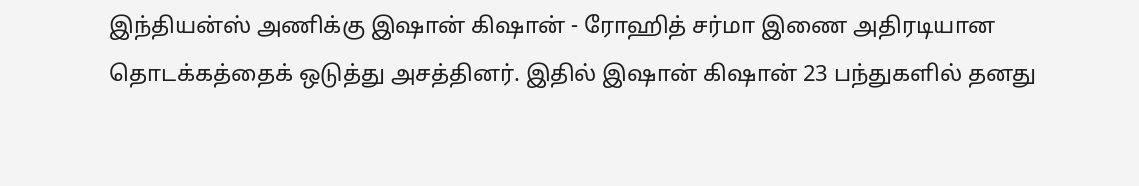இந்தியன்ஸ் அணிக்கு இஷான் கிஷான் - ரோஹித் சர்மா இணை அதிரடியான தொடக்கத்தைக் ஒடுத்து அசத்தினர். இதில் இஷான் கிஷான் 23 பந்துகளில் தனது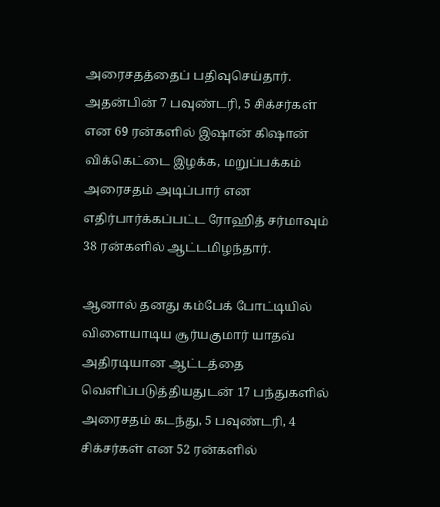அரைசதத்தைப் பதிவுசெய்தார். அதன்பின் 7 பவுண்டரி, 5 சிக்சர்கள் என 69 ரன்களில் இஷான் கிஷான் விக்கெட்டை இழக்க, மறுப்பக்கம் அரைசதம் அடிப்பார் என எதிர்பார்க்கப்பட்ட ரோஹித் சர்மாவும் 38 ரன்களில் ஆட்டமிழந்தார்.

ஆனால் தனது கம்பேக் போட்டியில் விளையாடிய சூர்யகுமார் யாதவ் அதிரடியான ஆட்டத்தை வெளிப்படுத்தியதுடன் 17 பந்துகளில் அரைசதம் கடந்து, 5 பவுண்டரி, 4 சிக்சர்கள் என 52 ரன்களில்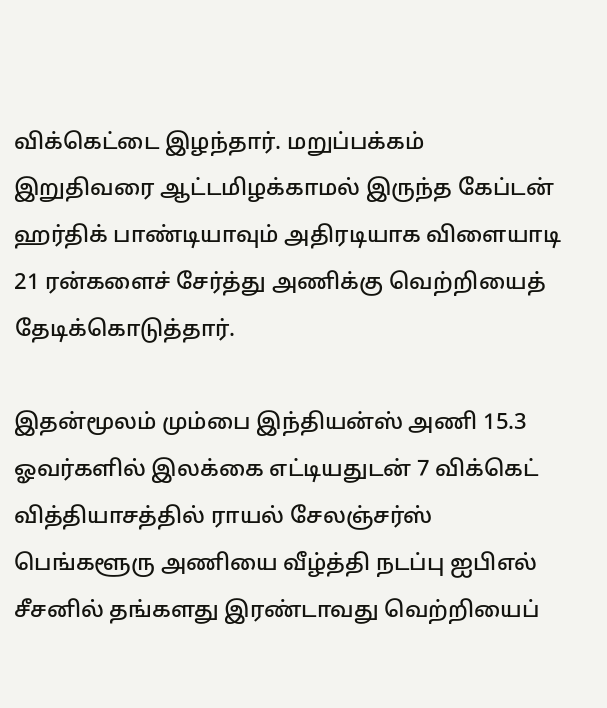விக்கெட்டை இழந்தார். மறுப்பக்கம் இறுதிவரை ஆட்டமிழக்காமல் இருந்த கேப்டன் ஹர்திக் பாண்டியாவும் அதிரடியாக விளையாடி 21 ரன்களைச் சேர்த்து அணிக்கு வெற்றியைத் தேடிக்கொடுத்தார்.

இதன்மூலம் மும்பை இந்தியன்ஸ் அணி 15.3 ஓவர்களில் இலக்கை எட்டியதுடன் 7 விக்கெட் வித்தியாசத்தில் ராயல் சேலஞ்சர்ஸ் பெங்களூரு அணியை வீழ்த்தி நடப்பு ஐபிஎல் சீசனில் தங்களது இரண்டாவது வெற்றியைப்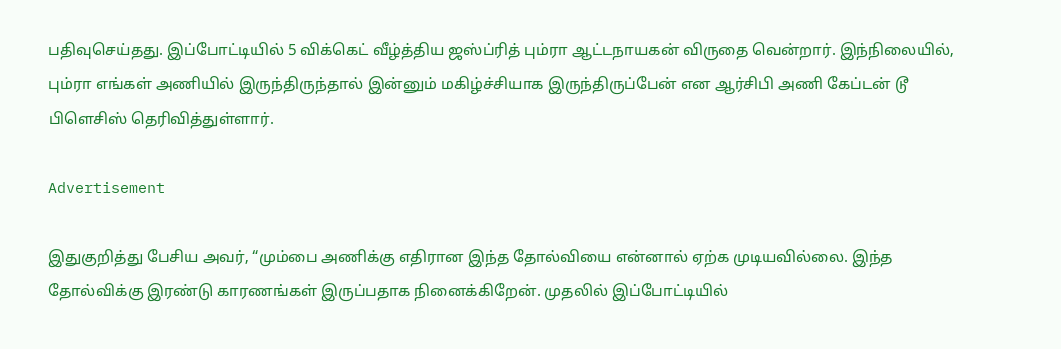பதிவுசெய்தது. இப்போட்டியில் 5 விக்கெட் வீழ்த்திய ஜஸ்ப்ரித் பும்ரா ஆட்டநாயகன் விருதை வென்றார். இந்நிலையில், பும்ரா எங்கள் அணியில் இருந்திருந்தால் இன்னும் மகிழ்ச்சியாக இருந்திருப்பேன் என ஆர்சிபி அணி கேப்டன் டூ பிளெசிஸ் தெரிவித்துள்ளார்.

Advertisement

இதுகுறித்து பேசிய அவர், “மும்பை அணிக்கு எதிரான இந்த தோல்வியை என்னால் ஏற்க முடியவில்லை. இந்த தோல்விக்கு இரண்டு காரணங்கள் இருப்பதாக நினைக்கிறேன். முதலில் இப்போட்டியில்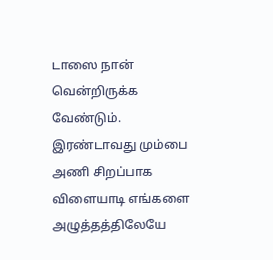டாஸை நான் வென்றிருக்க வேண்டும். இரண்டாவது மும்பை அணி சிறப்பாக விளையாடி எங்களை அழுத்தத்திலேயே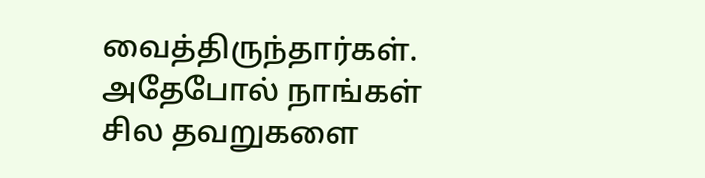வைத்திருந்தார்கள். அதேபோல் நாங்கள் சில தவறுகளை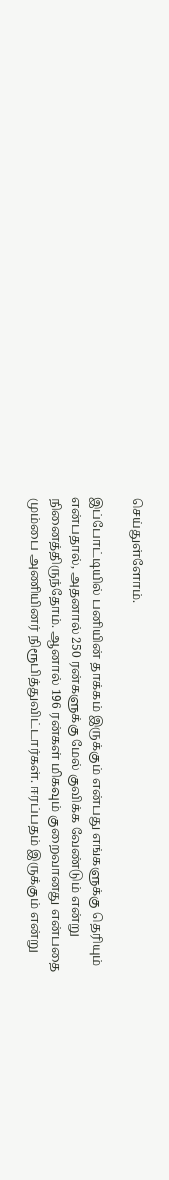செய்துள்ளோம்.

இப்போட்டியில் பனியின் தாக்கம் இருக்கும் என்பது எங்களுக்கு தெரியும் என்பதால், அதனால் 250 ரன்களுக்கு மேல் குவிக்க வேண்டும் என்று நினைத்திருந்தோம். ஆனால் 196 ரன்கள் மிகவும் குறைவானது என்பதை மும்பை அணியினர் நிரூபித்துவிட்டார்கள். ஈரப்பதம் இருக்கும் என்று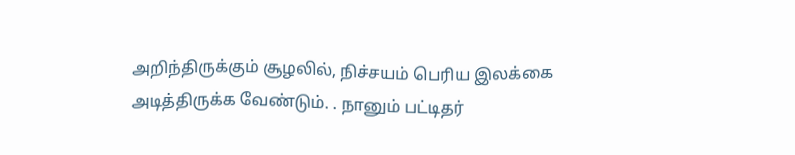அறிந்திருக்கும் சூழலில், நிச்சயம் பெரிய இலக்கை அடித்திருக்க வேண்டும். . நானும் பட்டிதர்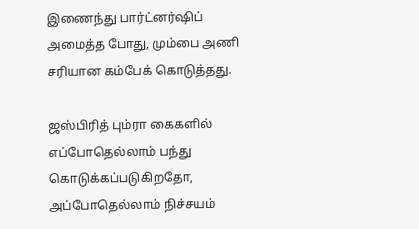இணைந்து பார்ட்னர்ஷிப் அமைத்த போது, மும்பை அணி சரியான கம்பேக் கொடுத்தது.

ஜஸ்பிரித் பும்ரா கைகளில் எப்போதெல்லாம் பந்து கொடுக்கப்படுகிறதோ, அப்போதெல்லாம் நிச்சயம்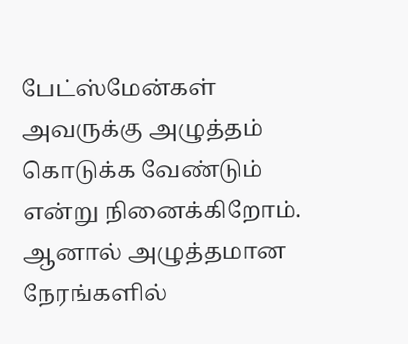பேட்ஸ்மேன்கள் அவருக்கு அழுத்தம் கொடுக்க வேண்டும் என்று நினைக்கிறோம். ஆனால் அழுத்தமான நேரங்களில்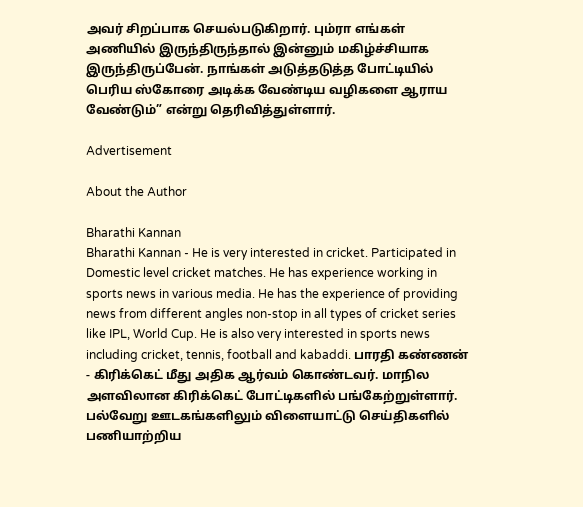அவர் சிறப்பாக செயல்படுகிறார். பும்ரா எங்கள் அணியில் இருந்திருந்தால் இன்னும் மகிழ்ச்சியாக இருந்திருப்பேன். நாங்கள் அடுத்தடுத்த போட்டியில் பெரிய ஸ்கோரை அடிக்க வேண்டிய வழிகளை ஆராய வேண்டும்” என்று தெரிவித்துள்ளார்.

Advertisement

About the Author

Bharathi Kannan
Bharathi Kannan - He is very interested in cricket. Participated in Domestic level cricket matches. He has experience working in sports news in various media. He has the experience of providing news from different angles non-stop in all types of cricket series like IPL, World Cup. He is also very interested in sports news including cricket, tennis, football and kabaddi. பாரதி கண்ணன் - கிரிக்கெட் மீது அதிக ஆர்வம் கொண்டவர். மாநில அளவிலான கிரிக்கெட் போட்டிகளில் பங்கேற்றுள்ளார். பல்வேறு ஊடகங்களிலும் விளையாட்டு செய்திகளில் பணியாற்றிய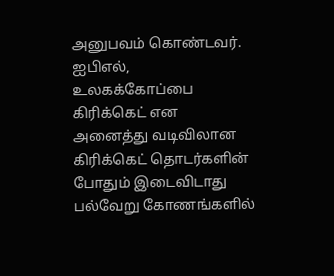அனுபவம் கொண்டவர். ஐபிஎல், உலகக்கோப்பை கிரிக்கெட் என அனைத்து வடிவிலான கிரிக்கெட் தொடர்களின் போதும் இடைவிடாது பல்வேறு கோணங்களில்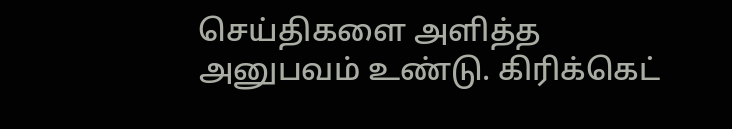செய்திகளை அளித்த அனுபவம் உண்டு. கிரிக்கெட்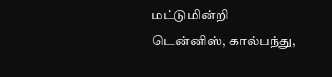மட்டுமின்றி டென்னிஸ், கால்பந்து,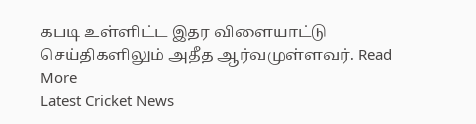கபடி உள்ளிட்ட இதர விளையாட்டு செய்திகளிலும் அதீத ஆர்வமுள்ளவர். Read More
Latest Cricket News